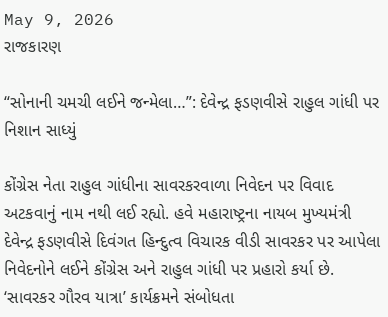May 9, 2026
રાજકારણ

“સોનાની ચમચી લઈને જન્મેલા…”: દેવેન્દ્ર ફડણવીસે રાહુલ ગાંધી પર નિશાન સાધ્યું

કોંગ્રેસ નેતા રાહુલ ગાંધીના સાવરકરવાળા નિવેદન પર વિવાદ અટકવાનું નામ નથી લઈ રહ્યો. હવે મહારાષ્ટ્રના નાયબ મુખ્યમંત્રી દેવેન્દ્ર ફડણવીસે દિવંગત હિન્દુત્વ વિચારક વીડી સાવરકર પર આપેલા નિવેદનોને લઈને કોંગ્રેસ અને રાહુલ ગાંધી પર પ્રહારો કર્યા છે. ‘સાવરકર ગૌરવ યાત્રા’ કાર્યક્રમને સંબોધતા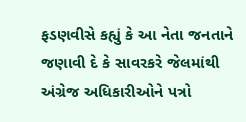ફડણવીસે કહ્યું કે આ નેતા જનતાને જણાવી દે કે સાવરકરે જેલમાંથી અંગ્રેજ અધિકારીઓને પત્રો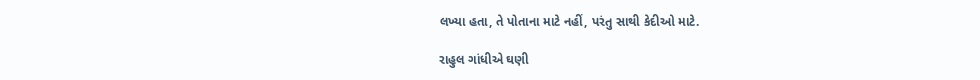લખ્યા હતા, તે પોતાના માટે નહીં, પરંતુ સાથી કેદીઓ માટે.

રાહુલ ગાંધીએ ઘણી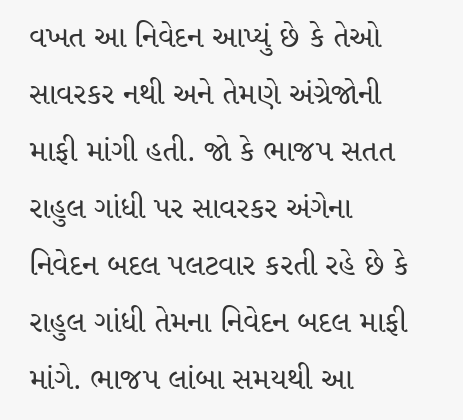વખત આ નિવેદન આપ્યું છે કે તેઓ સાવરકર નથી અને તેમણે અંગ્રેજોની માફી માંગી હતી. જો કે ભાજપ સતત રાહુલ ગાંધી પર સાવરકર અંગેના નિવેદન બદલ પલટવાર કરતી રહે છે કે રાહુલ ગાંધી તેમના નિવેદન બદલ માફી માંગે. ભાજપ લાંબા સમયથી આ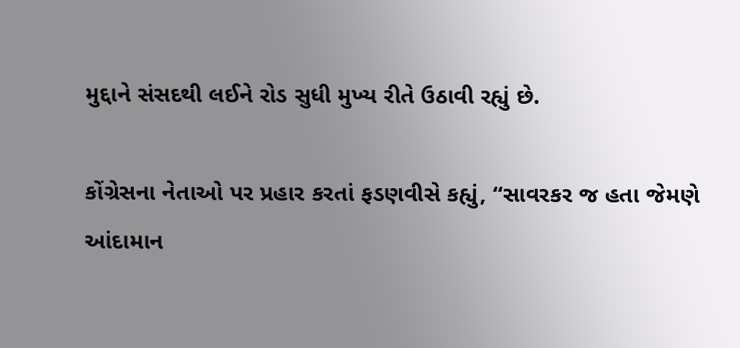મુદ્દાને સંસદથી લઈને રોડ સુધી મુખ્ય રીતે ઉઠાવી રહ્યું છે.

કોંગ્રેસના નેતાઓ પર પ્રહાર કરતાં ફડણવીસે કહ્યું, “સાવરકર જ હતા જેમણે આંદામાન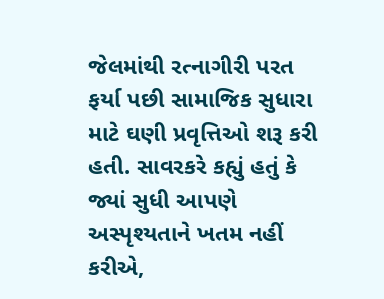જેલમાંથી રત્નાગીરી પરત ફર્યા પછી સામાજિક સુધારા માટે ઘણી પ્રવૃત્તિઓ શરૂ કરી હતી. સાવરકરે કહ્યું હતું કે જ્યાં સુધી આપણે અસ્પૃશ્યતાને ખતમ નહીં કરીએ,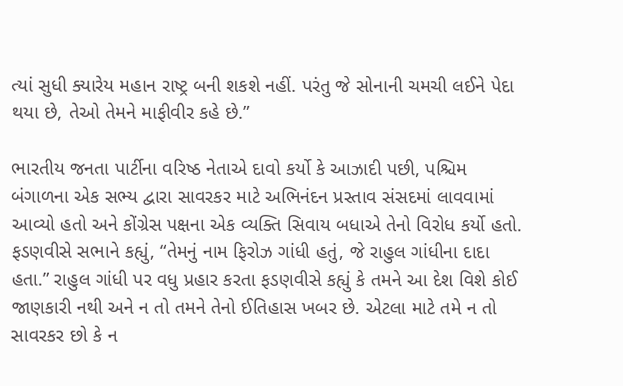ત્યાં સુધી ક્યારેય મહાન રાષ્ટ્ર બની શકશે નહીં. પરંતુ જે સોનાની ચમચી લઈને પેદા થયા છે, તેઓ તેમને માફીવીર કહે છે.”

ભારતીય જનતા પાર્ટીના વરિષ્ઠ નેતાએ દાવો કર્યો કે આઝાદી પછી, પશ્ચિમ બંગાળના એક સભ્ય દ્વારા સાવરકર માટે અભિનંદન પ્રસ્તાવ સંસદમાં લાવવામાં આવ્યો હતો અને કોંગ્રેસ પક્ષના એક વ્યક્તિ સિવાય બધાએ તેનો વિરોધ કર્યો હતો. ફડણવીસે સભાને કહ્યું, “તેમનું નામ ફિરોઝ ગાંધી હતું, જે રાહુલ ગાંધીના દાદા હતા.” રાહુલ ગાંધી પર વધુ પ્રહાર કરતા ફડણવીસે કહ્યું કે તમને આ દેશ વિશે કોઈ જાણકારી નથી અને ન તો તમને તેનો ઈતિહાસ ખબર છે. એટલા માટે તમે ન તો સાવરકર છો કે ન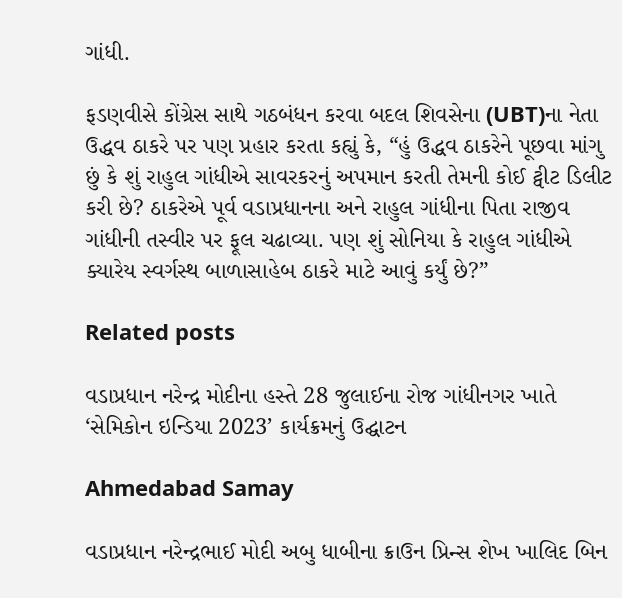ગાંધી.

ફડણવીસે કોંગ્રેસ સાથે ગઠબંધન કરવા બદલ શિવસેના (UBT)ના નેતા ઉદ્ધવ ઠાકરે પર પણ પ્રહાર કરતા કહ્યું કે, “હું ઉદ્ધવ ઠાકરેને પૂછવા માંગુ છું કે શું રાહુલ ગાંધીએ સાવરકરનું અપમાન કરતી તેમની કોઈ ટ્વીટ ડિલીટ કરી છે? ઠાકરેએ પૂર્વ વડાપ્રધાનના અને રાહુલ ગાંધીના પિતા રાજીવ ગાંધીની તસ્વીર પર ફૂલ ચઢાવ્યા. પણ શું સોનિયા કે રાહુલ ગાંધીએ ક્યારેય સ્વર્ગસ્થ બાળાસાહેબ ઠાકરે માટે આવું કર્યું છે?”

Related posts

વડાપ્રધાન નરેન્દ્ર મોદીના હસ્તે 28 જુલાઈના રોજ ગાંધીનગર ખાતે ‘સેમિકોન ઇન્ડિયા 2023’ કાર્યક્રમનું ઉદ્ઘાટન

Ahmedabad Samay

વડાપ્રધાન નરેન્દ્રભાઈ મોદી અબુ ધાબીના ક્રાઉન પ્રિન્સ શેખ ખાલિદ બિન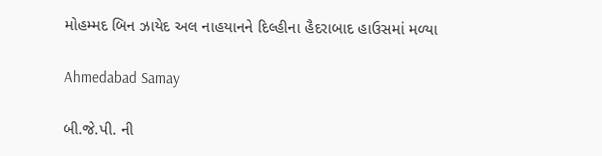મોહમ્મદ બિન ઝાયેદ અલ નાહયાનને દિલ્હીના હૈદરાબાદ હાઉસમાં મળ્યા

Ahmedabad Samay

બી.જે.પી. ની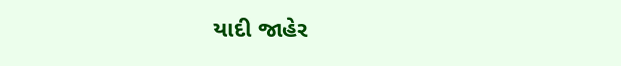યાદી જાહેર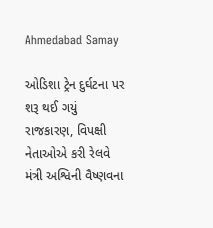Ahmedabad Samay

ઓડિશા ટ્રેન દુર્ઘટના પર શરૂ થઈ ગયું રાજકારણ, વિપક્ષી નેતાઓએ કરી રેલવે મંત્રી અશ્વિની વૈષ્ણવના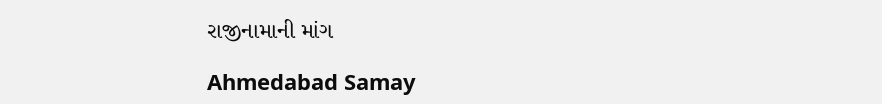રાજીનામાની માંગ

Ahmedabad Samay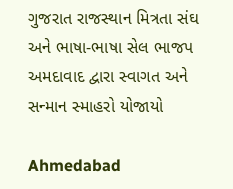ગુજરાત રાજસ્થાન મિત્રતા સંઘ અને ભાષા-ભાષા સેલ ભાજપ અમદાવાદ દ્વારા સ્વાગત અને સન્માન સ્માહરો યોજાયો

Ahmedabad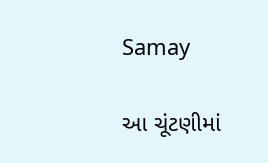Samay

આ ચૂંટણીમાં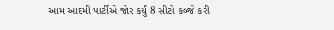આમ આદમી પાર્ટીએ જોર કર્યું 8 સીટો કબ્જે કરી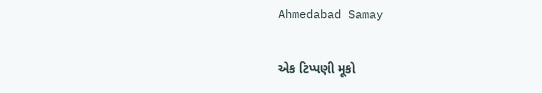Ahmedabad Samay

એક ટિપ્પણી મૂકો